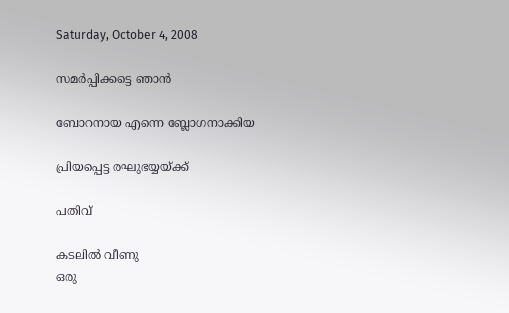Saturday, October 4, 2008

സമര്‍പ്പിക്കട്ടെ ഞാന്‍

ബോറനായ എന്നെ ബ്ലോഗനാക്കിയ

പ്രിയപ്പെട്ട രഘുഭയ്യയ്ക്ക്

പതിവ്

കടലില്‍ വീണു
ഒരു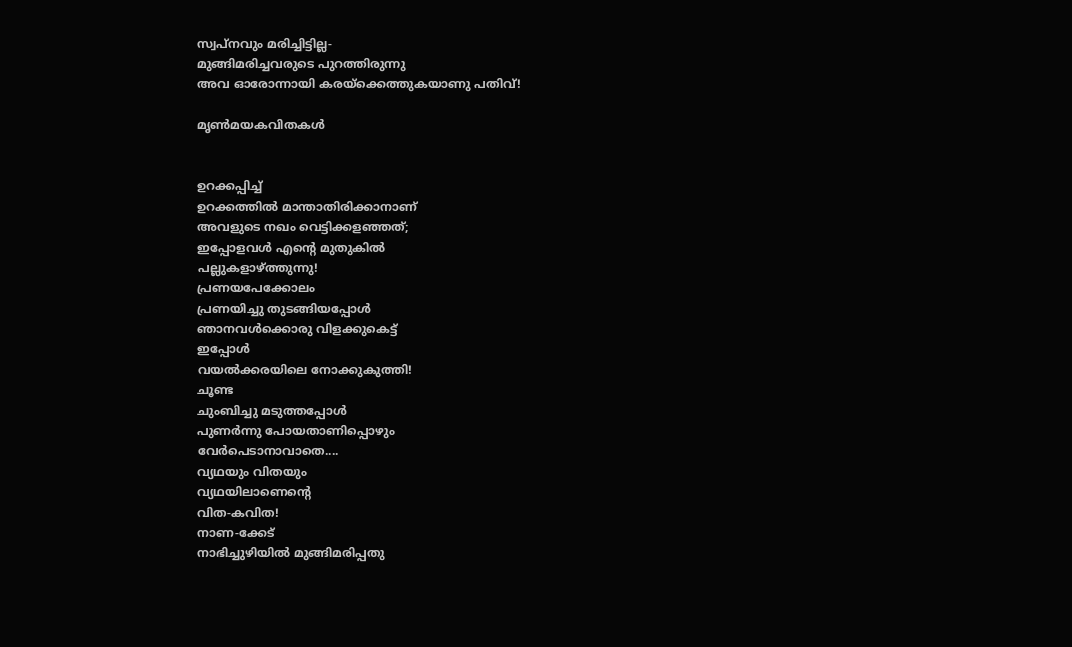സ്വപ്നവും മരിച്ചിട്ടില്ല-
മുങ്ങിമരിച്ചവരുടെ പുറത്തിരുന്നു
അവ ഓരോന്നായി കരയ്ക്കെത്തുകയാണു പതിവ്!

മൃണ്‍മയകവിതകള്‍


ഉറക്കപ്പിച്ച്
ഉറക്കത്തില്‍ മാന്താതിരിക്കാനാണ്
അവളുടെ നഖം വെട്ടിക്കളഞ്ഞത്;
ഇപ്പോളവള്‍ എന്‍റെ മുതുകില്‍
പല്ലുകളാഴ്ത്തുന്നു!
പ്രണയപേക്കോലം
പ്രണയിച്ചു തുടങ്ങിയപ്പോള്‍
ഞാനവള്‍ക്കൊരു വിളക്കുകെട്ട്
ഇപ്പോള്‍
വയല്‍ക്കരയിലെ നോക്കുകുത്തി!
ചൂണ്ട
ചുംബിച്ചു മടുത്തപ്പോള്‍
പുണര്‍ന്നു പോയതാണിപ്പൊഴും
വേര്‍പെടാനാവാതെ....
വ്യഥയും വിതയും
വ്യഥയിലാണെന്‍റെ
വിത-കവിത!
നാണ-ക്കേട്
നാഭിച്ചുഴിയില്‍ മുങ്ങിമരിപ്പതു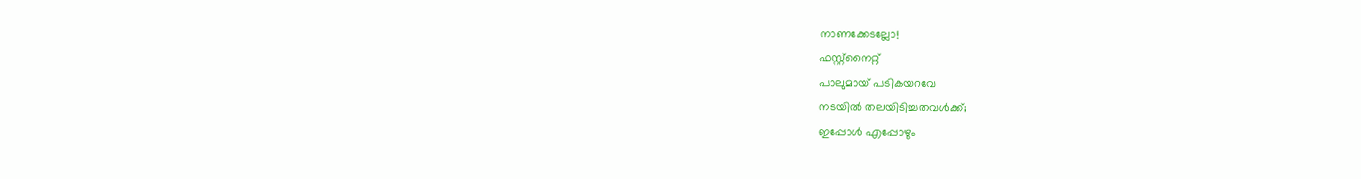നാണക്കേടല്ലോ!
ഫസ്റ്റ്നൈറ്റ്
പാലുമായ് പടികയറവേ
നടയില്‍ തലയിടിച്ചതവള്‍ക്ക്;
ഇപ്പോള്‍ എപ്പോഴും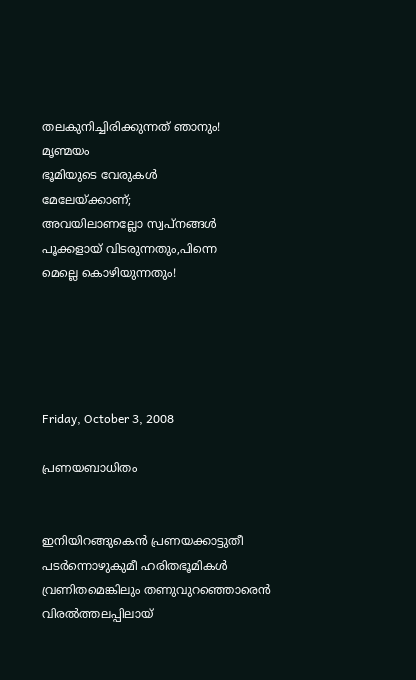തലകുനിച്ചിരിക്കുന്നത് ഞാനും!
മൃണ്മയം
ഭൂമിയുടെ വേരുകള്‍
മേലേയ്ക്കാണ്;
അവയിലാണല്ലോ സ്വപ്നങ്ങള്‍
പൂക്കളായ് വിടരുന്നതും,പിന്നെ
മെല്ലെ കൊഴിയുന്നതും!





Friday, October 3, 2008

പ്രണയബാധിതം


ഇനിയിറങ്ങുകെന്‍ പ്രണയക്കാട്ടുതീ
പടര്‍ന്നൊഴുകുമീ ഹരിതഭൂമികള്‍
വ്രണിതമെങ്കിലും തണുവുറഞ്ഞൊരെന്‍
വിരല്‍ത്തലപ്പിലായ്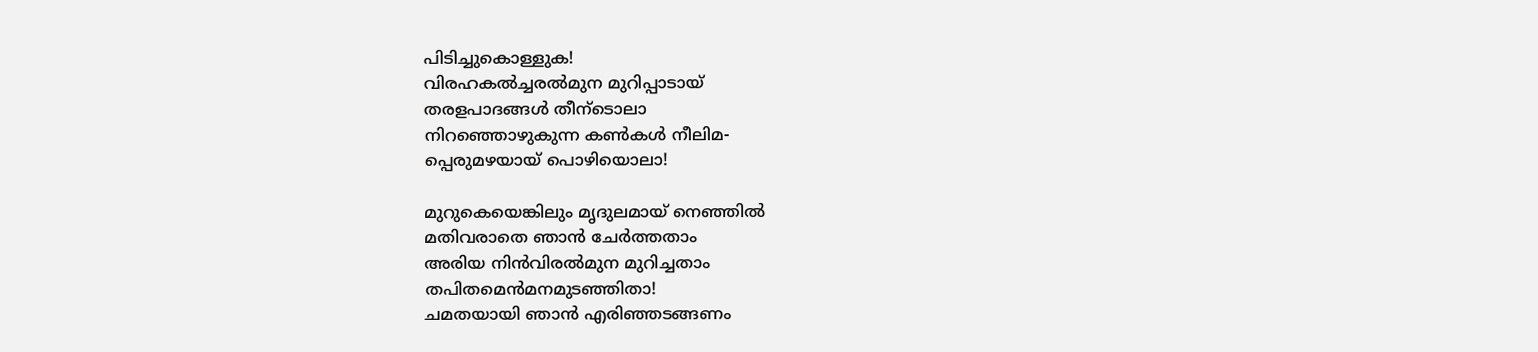പിടിച്ചുകൊള്ളുക!
വിരഹകല്‍ച്ചരല്‍മുന മുറിപ്പാടായ്
തരളപാദങ്ങള്‍ തീന്ടൊലാ
നിറഞ്ഞൊഴുകുന്ന കണ്‍കള്‍ നീലിമ-
പ്പെരുമഴയായ് പൊഴിയൊലാ!

മുറുകെയെങ്കിലും മൃദുലമായ് നെഞ്ഞില്‍
മതിവരാതെ ഞാന്‍ ചേര്‍ത്തതാം
അരിയ നിന്‍വിരല്‍മുന മുറിച്ചതാം
തപിതമെന്‍മനമുടഞ്ഞിതാ!
ചമതയായി ഞാന്‍ എരിഞ്ഞടങ്ങണം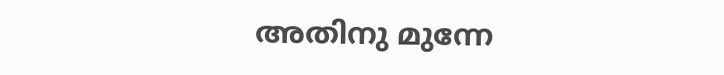അതിനു മുന്നേ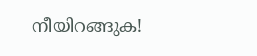നീയിറങ്ങുക!